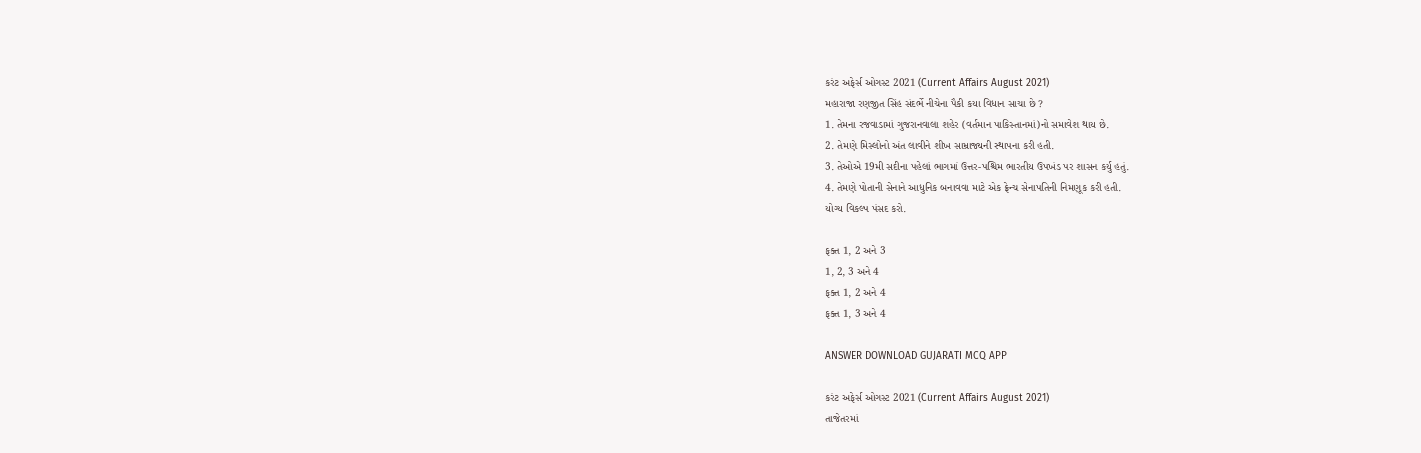કરંટ અફેર્સ ઓગસ્ટ 2021 (Current Affairs August 2021)
મહારાજા રણજીત સિંહ સંદર્ભે નીચેના પૈકી કયા વિધાન સાચા છે ?
1. તેમના રજવાડામાં ગુજરાનવાલા શહેર (વર્તમાન પાકિસ્તાનમાં)નો સમાવેશ થાય છે.
2. તેમણે મિસ્લોનો અંત લાવીને શીખ સામ્રાજ્યની સ્થાપના કરી હતી.
3. તેઓએ 19મી સદીના પહેલાં ભાગમાં ઉત્તર-પશ્ચિમ ભારતીય ઉપખંડ પર શાસન કર્યુ હતું.
4. તેમણે પોતાની સેનાને આધુનિક બનાવવા માટે એક ફ્રેન્ચ સેનાપતિની નિમણૂક કરી હતી.
યોગ્ય વિકલ્પ પંસદ કરો.

ફક્ત 1, 2 અને 3
1, 2, 3 અને 4
ફક્ત 1, 2 અને 4
ફક્ત 1, 3 અને 4

ANSWER DOWNLOAD GUJARATI MCQ APP

કરંટ અફેર્સ ઓગસ્ટ 2021 (Current Affairs August 2021)
તાજેતરમાં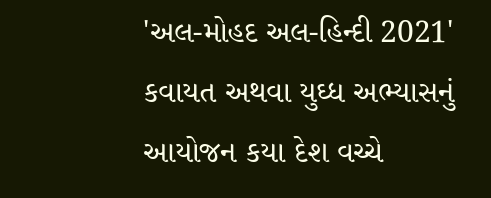'અલ-મોહદ અલ-હિન્દી 2021' કવાયત અથવા યુઘ્ધ અભ્યાસનું આયોજન કયા દેશ વચ્ચે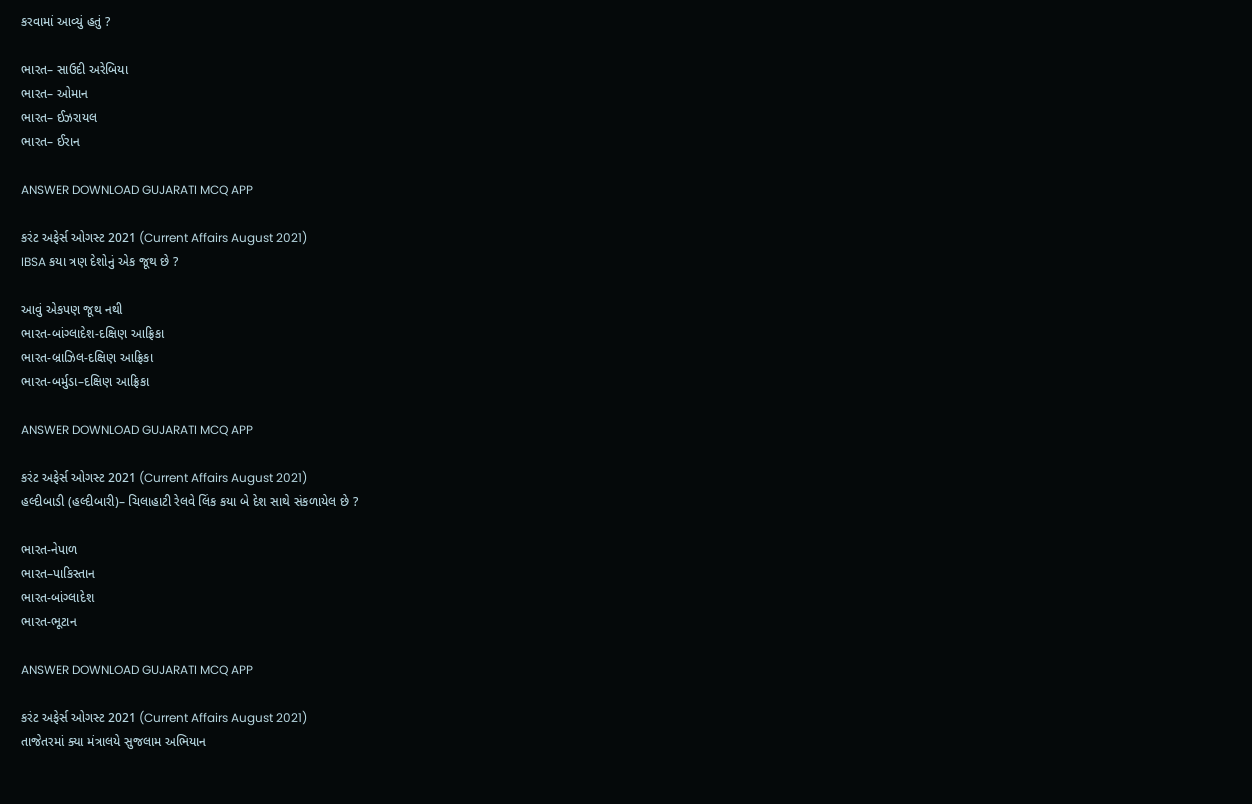કરવામાં આવ્યું હતું ?

ભારત– સાઉદી અરેબિયા
ભારત– ઓમાન
ભારત– ઈઝરાયલ
ભારત– ઈરાન

ANSWER DOWNLOAD GUJARATI MCQ APP

કરંટ અફેર્સ ઓગસ્ટ 2021 (Current Affairs August 2021)
IBSA કયા ત્રણ દેશોનું એક જૂથ છે ?

આવું એકપણ જૂથ નથી
ભારત-બાંગ્લાદેશ-દક્ષિણ આફ્રિકા
ભારત-બ્રાઝિલ-દક્ષિણ આફ્રિકા
ભારત-બર્મુડા–દક્ષિણ આફ્રિકા

ANSWER DOWNLOAD GUJARATI MCQ APP

કરંટ અફેર્સ ઓગસ્ટ 2021 (Current Affairs August 2021)
હલ્દીબાડી (હલ્દીબારી)– ચિલાહાટી રેલવે લિંક કયા બે દેશ સાથે સંકળાયેલ છે ?

ભારત-નેપાળ
ભારત–પાકિસ્તાન
ભારત-બાંગ્લાદેશ
ભારત-ભૂટાન

ANSWER DOWNLOAD GUJARATI MCQ APP

કરંટ અફેર્સ ઓગસ્ટ 2021 (Current Affairs August 2021)
તાજેતરમાં ક્યા મંત્રાલયે સુજલામ અભિયાન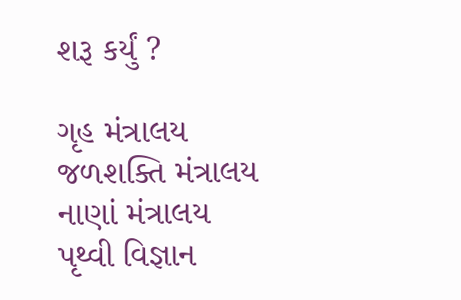શરૂ કર્યું ?

ગૃહ મંત્રાલય
જળશક્તિ મંત્રાલય
નાણાં મંત્રાલય
પૃથ્વી વિજ્ઞાન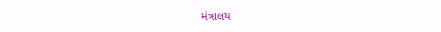મંત્રાલય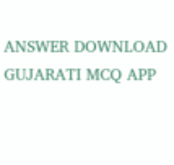ANSWER DOWNLOAD GUJARATI MCQ APP